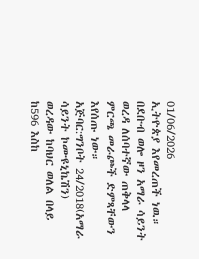01/06/2026
ኢትዮጵያ እየመረጠች ነዉ።
በደቡብ ወሎ ዞን አማራ ሳይንት ወረዳ ለሰባተኛው ጠቅላላ ምርጫ መራጮች ድምጻቸውን እየሰጡ ነው።
አጅባር:ግንቦት 24/2018(አማራ ሳይንት ኮሙዩኒኬሽን)
ወረዳው ከባህር ወለል በላይ ከ596 እስከ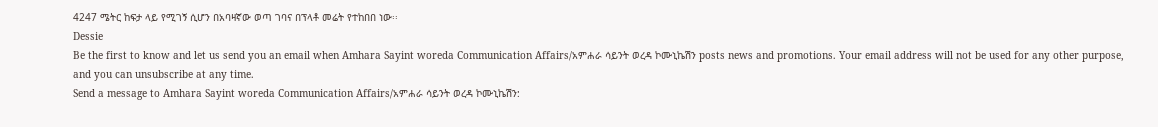4247 ሜትር ከፍታ ላይ የሚገኝ ሲሆን በአባዛኛው ወጣ ገባና በፕላቶ መሬት የተከበበ ነው፡፡
Dessie
Be the first to know and let us send you an email when Amhara Sayint woreda Communication Affairs/አምሐራ ሳይንት ወረዳ ኮሙኒኬሽን posts news and promotions. Your email address will not be used for any other purpose, and you can unsubscribe at any time.
Send a message to Amhara Sayint woreda Communication Affairs/አምሐራ ሳይንት ወረዳ ኮሙኒኬሽን: